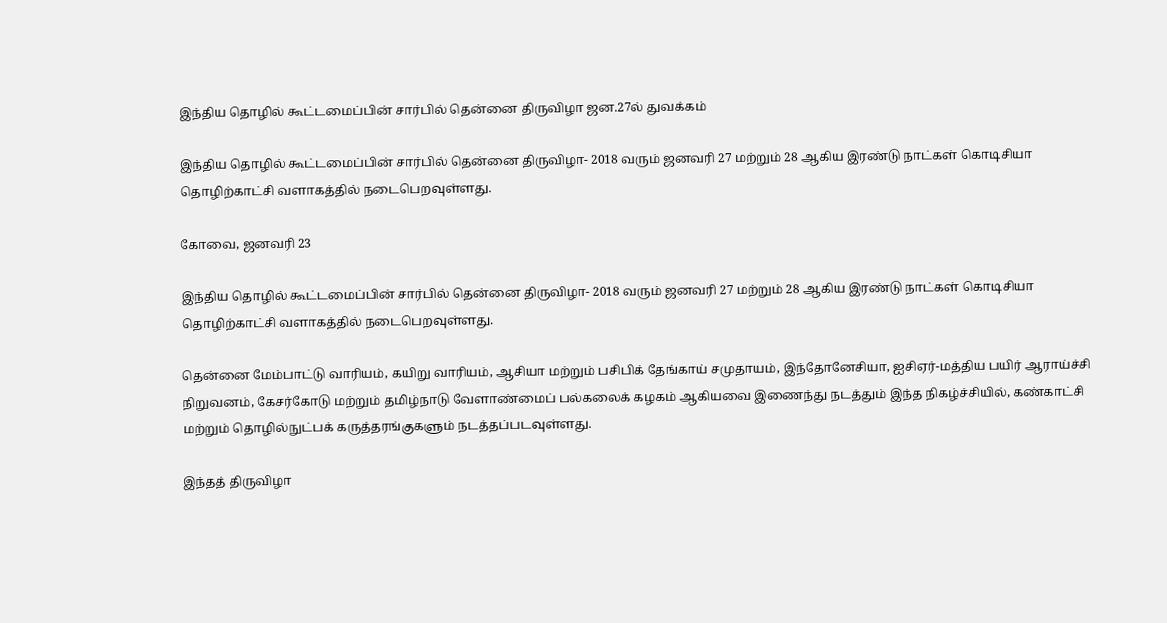இந்திய தொழில் கூட்டமைப்பின் சார்பில் தென்னை திருவிழா ஜன.27ல் துவக்கம்

இந்திய தொழில் கூட்டமைப்பின் சார்பில் தென்னை திருவிழா- 2018 வரும் ஜனவரி 27 மற்றும் 28 ஆகிய இரண்டு நாட்கள் கொடிசியா தொழிற்காட்சி வளாகத்தில் நடைபெறவுள்ளது.

கோவை, ஜனவரி 23

இந்திய தொழில் கூட்டமைப்பின் சார்பில் தென்னை திருவிழா- 2018 வரும் ஜனவரி 27 மற்றும் 28 ஆகிய இரண்டு நாட்கள் கொடிசியா தொழிற்காட்சி வளாகத்தில் நடைபெறவுள்ளது.

தென்னை மேம்பாட்டு வாரியம், கயிறு வாரியம், ஆசியா மற்றும் பசிபிக் தேங்காய் சமுதாயம், இந்தோனேசியா, ஐசிஏர்-மத்திய பயிர் ஆராய்ச்சி நிறுவனம், கேசர்கோடு மற்றும் தமிழ்நாடு வேளாண்மைப் பல்கலைக் கழகம் ஆகியவை இணைந்து நடத்தும் இந்த நிகழ்ச்சியில், கண்காட்சி மற்றும் தொழில்நுட்பக் கருத்தரங்குகளும் நடத்தப்படவுள்ளது.

இந்தத் திருவிழா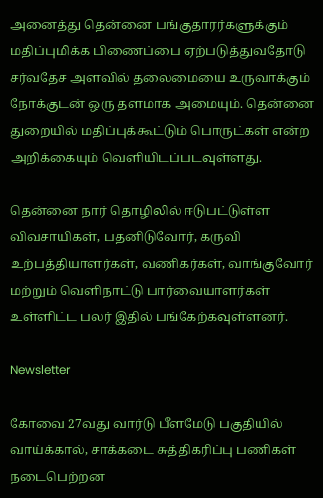அனைத்து தென்னை பங்குதாரர்களுக்கும் மதிப்புமிக்க பிணைப்பை ஏற்படுத்துவதோடு சர்வதேச அளவில் தலைமையை உருவாக்கும் நோக்குடன் ஒரு தளமாக அமையும். தென்னை துறையில் மதிப்புக்கூட்டும் பொருட்கள் என்ற அறிக்கையும் வெளியிடப்படவுள்ளது.

தென்னை நார் தொழிலில் ஈடுபட்டுள்ள விவசாயிகள், பதனிடுவோர், கருவி உற்பத்தியாளர்கள், வணிகர்கள், வாங்குவோர் மற்றும் வெளிநாட்டு பார்வையாளர்கள் உள்ளிட்ட பலர் இதில் பங்கேற்கவுள்ளனர்.

Newsletter

கோவை 27வது வார்டு பீளமேடு பகுதியில் வாய்க்கால், சாக்கடை சுத்திகரிப்பு பணிகள் நடைபெற்றன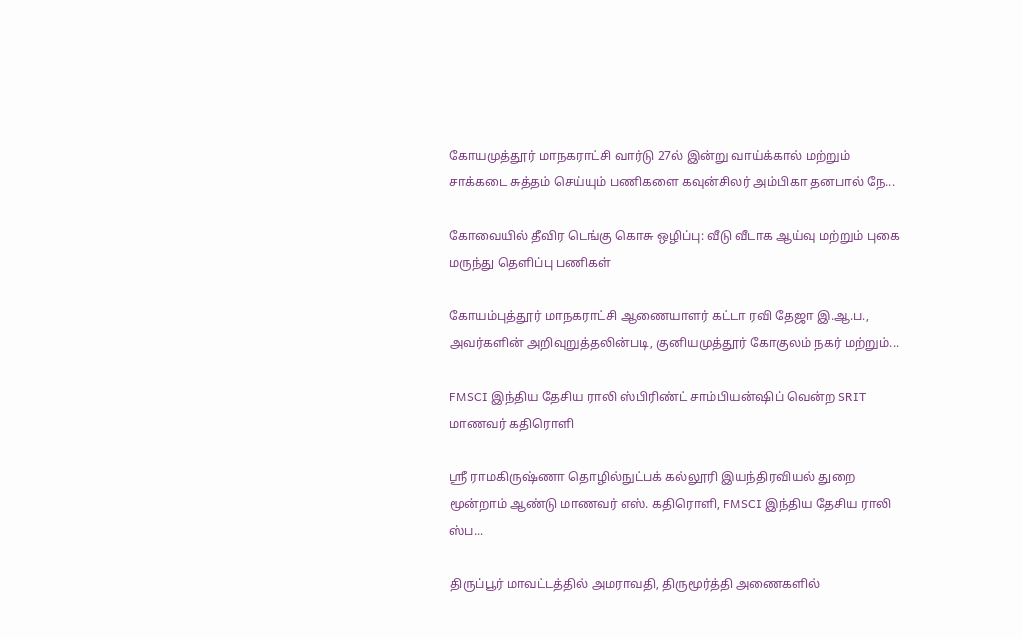கோயமுத்தூர் மாநகராட்சி வார்டு 27ல் இன்று வாய்க்கால் மற்றும் சாக்கடை சுத்தம் செய்யும் பணிகளை கவுன்சிலர் அம்பிகா தனபால் நே...

கோவையில் தீவிர டெங்கு கொசு ஒழிப்பு: வீடு வீடாக ஆய்வு மற்றும் புகை மருந்து தெளிப்பு பணிகள்

கோயம்புத்தூர் மாநகராட்சி ஆணையாளர் கட்டா ரவி தேஜா இ.ஆ.ப., அவர்களின் அறிவுறுத்தலின்படி, குனியமுத்தூர் கோகுலம் நகர் மற்றும்...

FMSCI இந்திய தேசிய ராலி ஸ்பிரிண்ட் சாம்பியன்ஷிப் வென்ற SRIT மாணவர் கதிரொளி

ஸ்ரீ ராமகிருஷ்ணா தொழில்நுட்பக் கல்லூரி இயந்திரவியல் துறை மூன்றாம் ஆண்டு மாணவர் எஸ். கதிரொளி, FMSCI இந்திய தேசிய ராலி ஸ்ப...

திருப்பூர் மாவட்டத்தில் அமராவதி, திருமூர்த்தி அணைகளில்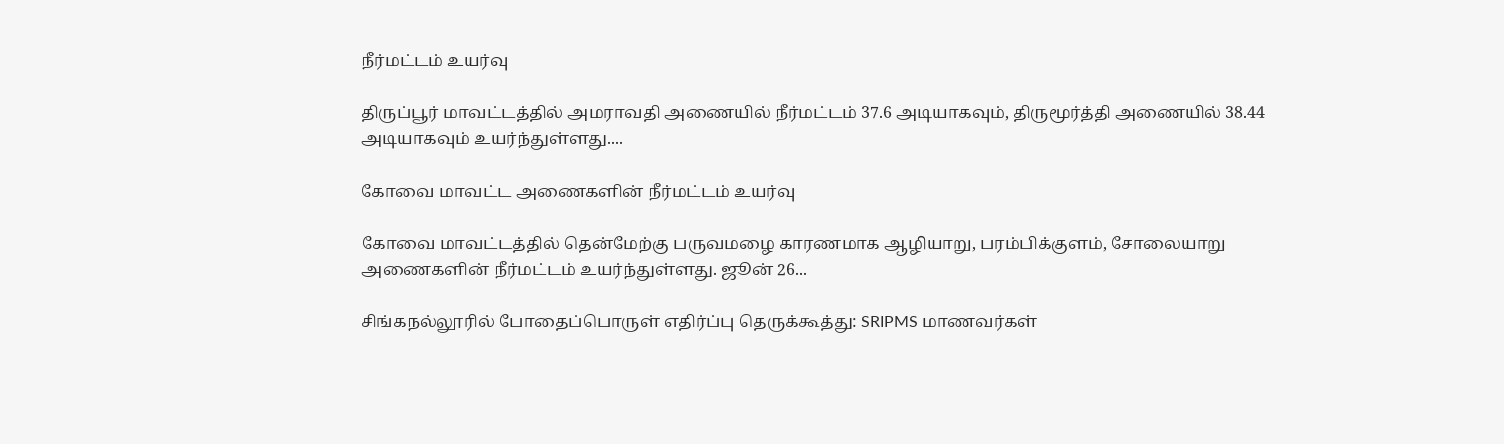நீர்மட்டம் உயர்வு

திருப்பூர் மாவட்டத்தில் அமராவதி அணையில் நீர்மட்டம் 37.6 அடியாகவும், திருமூர்த்தி அணையில் 38.44 அடியாகவும் உயர்ந்துள்ளது....

கோவை மாவட்ட அணைகளின் நீர்மட்டம் உயர்வு

கோவை மாவட்டத்தில் தென்மேற்கு பருவமழை காரணமாக ஆழியாறு, பரம்பிக்குளம், சோலையாறு அணைகளின் நீர்மட்டம் உயர்ந்துள்ளது. ஜூன் 26...

சிங்கநல்லூரில் போதைப்பொருள் எதிர்ப்பு தெருக்கூத்து: SRIPMS மாணவர்கள்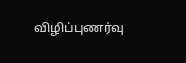விழிப்புணர்வு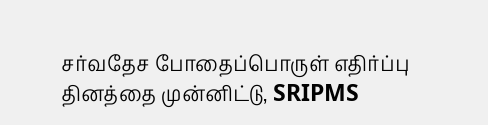சர்வதேச போதைப்பொருள் எதிர்ப்பு தினத்தை முன்னிட்டு, SRIPMS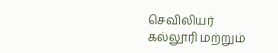செவிலியர் கல்லூரி மற்றும்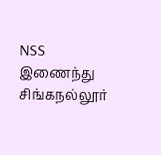NSS இணைந்து சிங்கநல்லூர்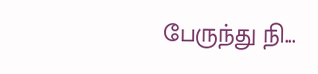பேருந்து நி...